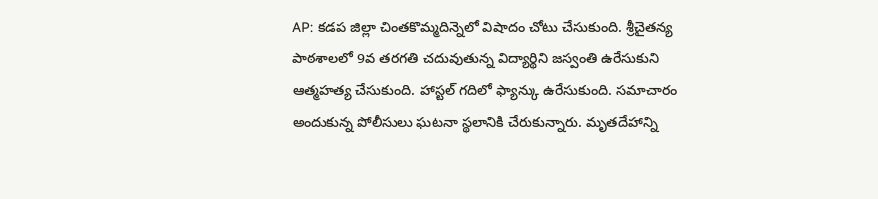AP: కడప జిల్లా చింతకొమ్మదిన్నెలో విషాదం చోటు చేసుకుంది. శ్రీచైతన్య పాఠశాలలో 9వ తరగతి చదువుతున్న విద్యార్థిని జస్వంతి ఉరేసుకుని ఆత్మహత్య చేసుకుంది. హాస్టల్ గదిలో ఫ్యాన్కు ఉరేసుకుంది. సమాచారం అందుకున్న పోలీసులు ఘటనా స్థలానికి చేరుకున్నారు. మృతదేహాన్ని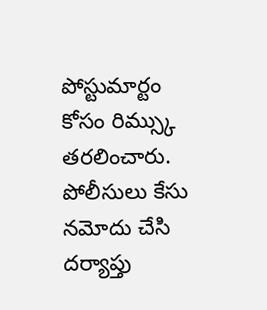పోస్టుమార్టం కోసం రిమ్స్కు తరలించారు. పోలీసులు కేసు నమోదు చేసి దర్యాప్తు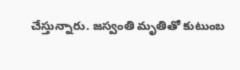చేస్తున్నారు. జస్వంతి మృతితో కుటుంబ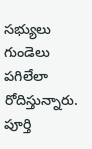సభ్యులు గుండెలు పగిలేలా రోదిస్తున్నారు. పూర్తి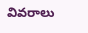వివరాలు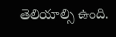తెలియాల్సి ఉంది.